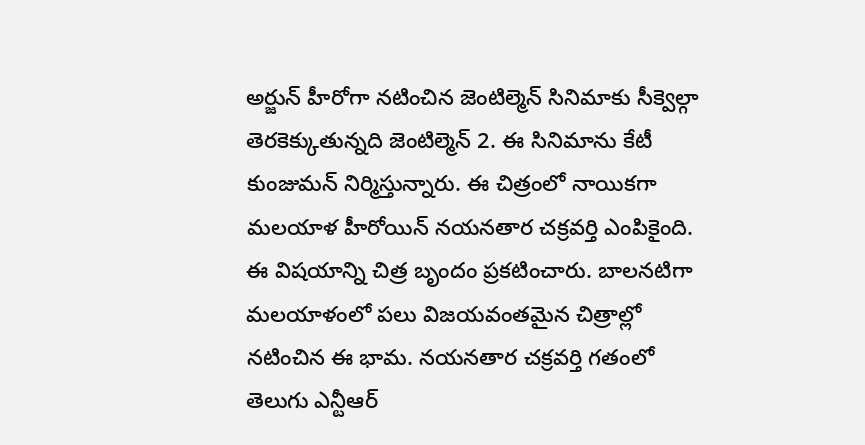అర్జున్ హీరోగా నటించిన జెంటిల్మెన్ సినిమాకు సీక్వెల్గా తెరకెక్కుతున్నది జెంటిల్మెన్ 2. ఈ సినిమాను కేటీ కుంజుమన్ నిర్మిస్తున్నారు. ఈ చిత్రంలో నాయికగా మలయాళ హీరోయిన్ నయనతార చక్రవర్తి ఎంపికైంది. ఈ విషయాన్ని చిత్ర బృందం ప్రకటించారు. బాలనటిగా మలయాళంలో పలు విజయవంతమైన చిత్రాల్లో నటించిన ఈ భామ. నయనతార చక్రవర్తి గతంలో తెలుగు ఎన్టీఆర్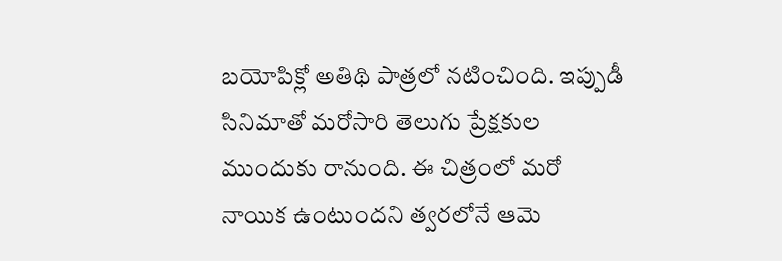బయోపిక్లో అతిథి పాత్రలో నటించింది. ఇప్పుడీ సినిమాతో మరోసారి తెలుగు ప్రేక్షకుల ముందుకు రానుంది. ఈ చిత్రంలో మరో నాయిక ఉంటుందని త్వరలోనే ఆమె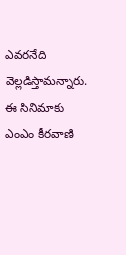ఎవరనేది వెల్లడిస్తామన్నారు. ఈ సినిమాకు ఎంఎం కీరవాణి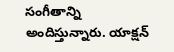సంగీతాన్ని అందిస్తున్నారు. యాక్షన్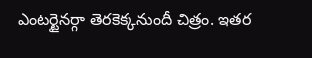ఎంటర్టైనర్గా తెరకెక్కనుందీ చిత్రం. ఇతర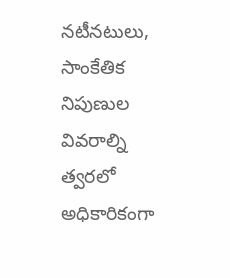నటీనటులు, సాంకేతిక నిపుణుల వివరాల్ని త్వరలో అధికారికంగా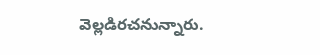వెల్లడిరచనున్నారు.